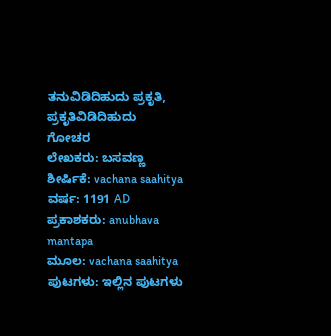ತನುವಿಡಿದಿಹುದು ಪ್ರಕೃತಿ, ಪ್ರಕೃತಿವಿಡಿದಿಹುದು
ಗೋಚರ
ಲೇಖಕರು: ಬಸವಣ್ಣ
ಶೀರ್ಷಿಕೆ: vachana saahitya
ವರ್ಷ: 1191 AD
ಪ್ರಕಾಶಕರು: anubhava mantapa
ಮೂಲ: vachana saahitya
ಪುಟಗಳು: ಇಲ್ಲಿನ ಪುಟಗಳು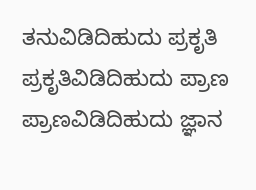ತನುವಿಡಿದಿಹುದು ಪ್ರಕೃತಿ
ಪ್ರಕೃತಿವಿಡಿದಿಹುದು ಪ್ರಾಣ
ಪ್ರಾಣವಿಡಿದಿಹುದು ಜ್ಞಾನ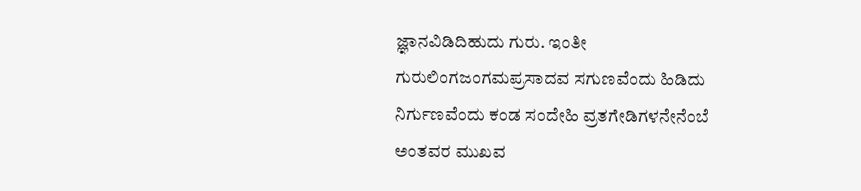ಜ್ಞಾನವಿಡಿದಿಹುದು ಗುರು. ಇಂತೀ ಗುರುಲಿಂಗಜಂಗಮಪ್ರಸಾದವ ಸಗುಣವೆಂದು ಹಿಡಿದು ನಿರ್ಗುಣವೆಂದು ಕಂಡ ಸಂದೇಹಿ ವ್ರತಗೇಡಿಗಳನೇನೆಂಬೆ ಅಂತವರ ಮುಖವ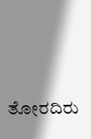ತೋರದಿರು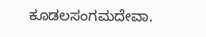ಕೂಡಲಸಂಗಮದೇವಾ.